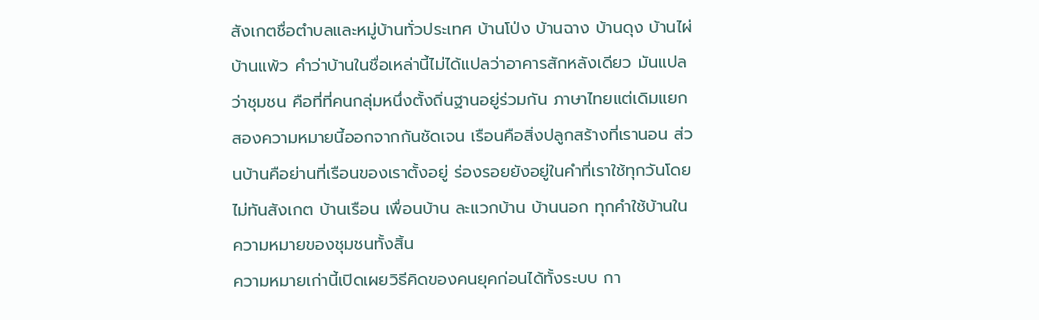สังเกตชื่อตำบลและหมู่บ้านทั่วประเทศ บ้านโป่ง บ้านฉาง บ้านดุง บ้านไผ่ บ้านแพ้ว คำว่าบ้านในชื่อเหล่านี้ไม่ได้แปลว่าอาคารสักหลังเดียว มันแปลว่าชุมชน คือที่ที่คนกลุ่มหนึ่งตั้งถิ่นฐานอยู่ร่วมกัน ภาษาไทยแต่เดิมแยกสองความหมายนี้ออกจากกันชัดเจน เรือนคือสิ่งปลูกสร้างที่เรานอน ส่วนบ้านคือย่านที่เรือนของเราตั้งอยู่ ร่องรอยยังอยู่ในคำที่เราใช้ทุกวันโดยไม่ทันสังเกต บ้านเรือน เพื่อนบ้าน ละแวกบ้าน บ้านนอก ทุกคำใช้บ้านในความหมายของชุมชนทั้งสิ้น
ความหมายเก่านี้เปิดเผยวิธีคิดของคนยุคก่อนได้ทั้งระบบ กา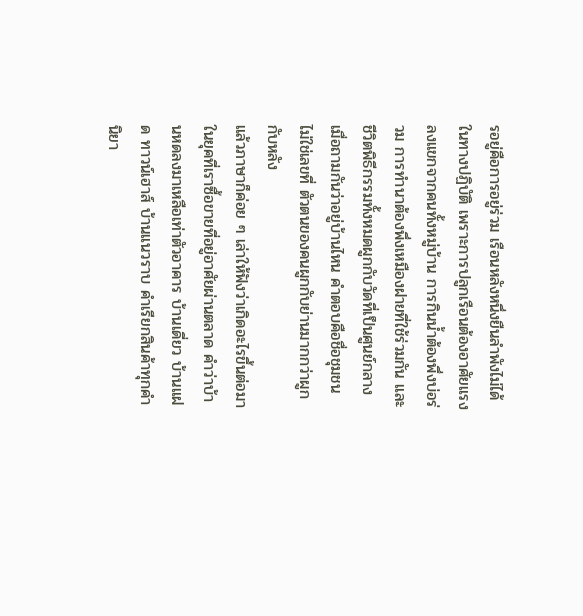รอยู่คือการอยู่ร่วม เรือนหลังหนึ่งยืนลำพังไม่ได้ในทางปฏิบัติ เพราะการปลูกเรือนต้องอาศัยแรงลงแขกจากคนทั้งหมู่บ้าน การกินน้ำต้องพึ่งบ่อร่วม การทำนาต้องพึ่งเหมืองฝายที่ใช้ร่วมกัน และชีวิตพิธีกรรมทั้งหมดผูกกับวัดที่เป็นศูนย์กลาง เมื่อถามกันว่าอยู่บ้านไหน คำตอบคือชื่อชุมชน ไม่ใช่เลขที่ ตัวตนของคนผูกกับย่านมากกว่าผูกกับหลัง
แล้วภาษาก็ค่อย ๆ เล่าให้ฟังว่าเกิดอะไรขึ้นต่อมา ในยุคที่เราซื้อขายที่อยู่อาศัยผ่านตลาด คำว่าบ้านหดลงมาเหลือเท่าตัวอาคาร บ้านเดี่ยว บ้านแฝด ทาวน์เฮาส์ บ้านแนวราบ คำเรียกสินค้าทุกคำนิยา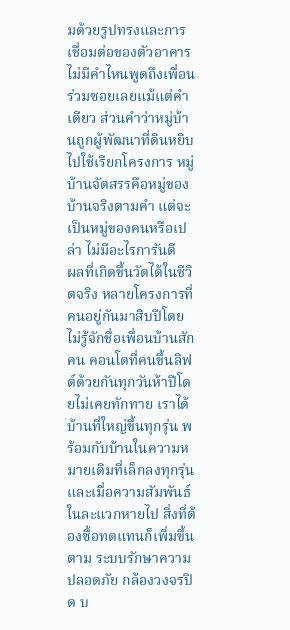มด้วยรูปทรงและการเชื่อมต่อของตัวอาคาร ไม่มีคำไหนพูดถึงเพื่อนร่วมซอยเลยแม้แต่คำเดียว ส่วนคำว่าหมู่บ้านถูกผู้พัฒนาที่ดินหยิบไปใช้เรียกโครงการ หมู่บ้านจัดสรรคือหมู่ของบ้านจริงตามคำ แต่จะเป็นหมู่ของคนหรือเปล่า ไม่มีอะไรการันตี
ผลที่เกิดขึ้นวัดได้ในชีวิตจริง หลายโครงการที่คนอยู่กันมาสิบปีโดยไม่รู้จักชื่อเพื่อนบ้านสักคน คอนโดที่คนขึ้นลิฟต์ด้วยกันทุกวันห้าปีโดยไม่เคยทักทาย เราได้บ้านที่ใหญ่ขึ้นทุกรุ่น พร้อมกับบ้านในความหมายเดิมที่เล็กลงทุกรุ่น และเมื่อความสัมพันธ์ในละแวกหายไป สิ่งที่ต้องซื้อทดแทนก็เพิ่มขึ้นตาม ระบบรักษาความปลอดภัย กล้องวงจรปิด บ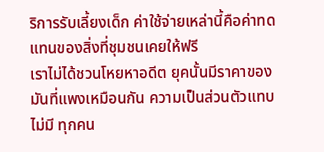ริการรับเลี้ยงเด็ก ค่าใช้จ่ายเหล่านี้คือค่าทดแทนของสิ่งที่ชุมชนเคยให้ฟรี
เราไม่ได้ชวนโหยหาอดีต ยุคนั้นมีราคาของมันที่แพงเหมือนกัน ความเป็นส่วนตัวแทบไม่มี ทุกคน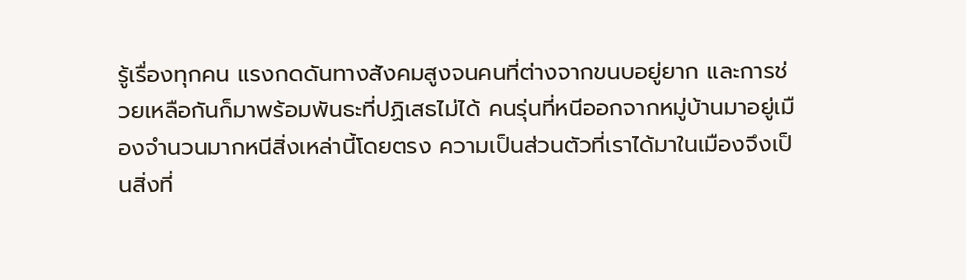รู้เรื่องทุกคน แรงกดดันทางสังคมสูงจนคนที่ต่างจากขนบอยู่ยาก และการช่วยเหลือกันก็มาพร้อมพันธะที่ปฏิเสธไม่ได้ คนรุ่นที่หนีออกจากหมู่บ้านมาอยู่เมืองจำนวนมากหนีสิ่งเหล่านี้โดยตรง ความเป็นส่วนตัวที่เราได้มาในเมืองจึงเป็นสิ่งที่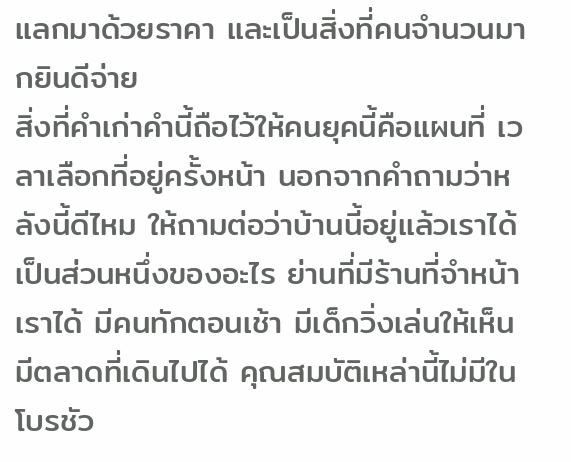แลกมาด้วยราคา และเป็นสิ่งที่คนจำนวนมากยินดีจ่าย
สิ่งที่คำเก่าคำนี้ถือไว้ให้คนยุคนี้คือแผนที่ เวลาเลือกที่อยู่ครั้งหน้า นอกจากคำถามว่าหลังนี้ดีไหม ให้ถามต่อว่าบ้านนี้อยู่แล้วเราได้เป็นส่วนหนึ่งของอะไร ย่านที่มีร้านที่จำหน้าเราได้ มีคนทักตอนเช้า มีเด็กวิ่งเล่นให้เห็น มีตลาดที่เดินไปได้ คุณสมบัติเหล่านี้ไม่มีในโบรชัว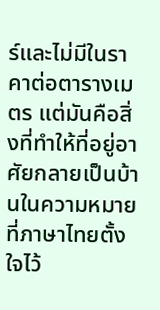ร์และไม่มีในราคาต่อตารางเมตร แต่มันคือสิ่งที่ทำให้ที่อยู่อาศัยกลายเป็นบ้านในความหมายที่ภาษาไทยตั้งใจไว้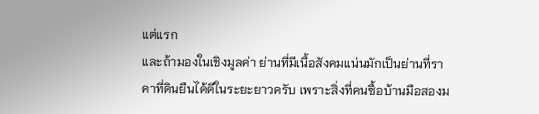แต่แรก
และถ้ามองในเชิงมูลค่า ย่านที่มีเนื้อสังคมแน่นมักเป็นย่านที่ราคาที่ดินยืนได้ดีในระยะยาวครับ เพราะสิ่งที่คนซื้อบ้านมือสองม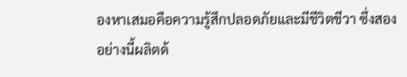องหาเสมอคือความรู้สึกปลอดภัยและมีชีวิตชีวา ซึ่งสองอย่างนี้ผลิตด้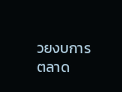วยงบการตลาด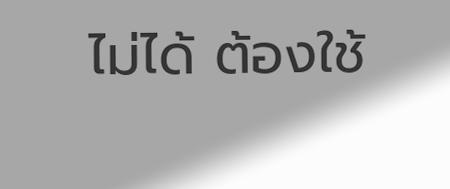ไม่ได้ ต้องใช้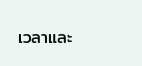เวลาและ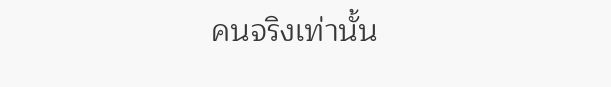คนจริงเท่านั้น